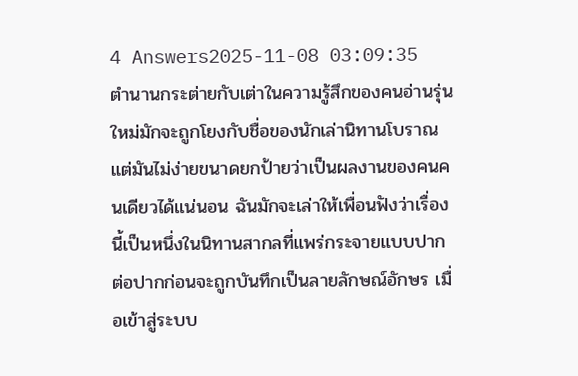4 Answers2025-11-08 03:09:35
ตำนานกระต่ายกับเต่าในความรู้สึกของคนอ่านรุ่นใหม่มักจะถูกโยงกับชื่อของนักเล่านิทานโบราณ แต่มันไม่ง่ายขนาดยกป้ายว่าเป็นผลงานของคนคนเดียวได้แน่นอน ฉันมักจะเล่าให้เพื่อนฟังว่าเรื่องนี้เป็นหนึ่งในนิทานสากลที่แพร่กระจายแบบปากต่อปากก่อนจะถูกบันทึกเป็นลายลักษณ์อักษร เมื่อเข้าสู่ระบบ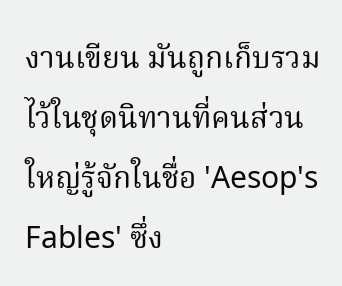งานเขียน มันถูกเก็บรวมไว้ในชุดนิทานที่คนส่วนใหญ่รู้จักในชื่อ 'Aesop's Fables' ซึ่ง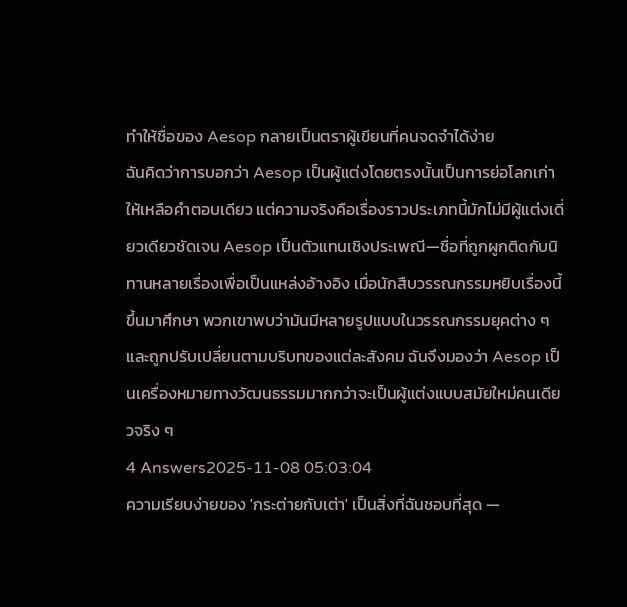ทำให้ชื่อของ Aesop กลายเป็นตราผู้เขียนที่คนจดจำได้ง่าย
ฉันคิดว่าการบอกว่า Aesop เป็นผู้แต่งโดยตรงนั้นเป็นการย่อโลกเก่าให้เหลือคำตอบเดียว แต่ความจริงคือเรื่องราวประเภทนี้มักไม่มีผู้แต่งเดี่ยวเดียวชัดเจน Aesop เป็นตัวแทนเชิงประเพณี—ชื่อที่ถูกผูกติดกับนิทานหลายเรื่องเพื่อเป็นแหล่งอ้างอิง เมื่อนักสืบวรรณกรรมหยิบเรื่องนี้ขึ้นมาศึกษา พวกเขาพบว่ามันมีหลายรูปแบบในวรรณกรรมยุคต่าง ๆ และถูกปรับเปลี่ยนตามบริบทของแต่ละสังคม ฉันจึงมองว่า Aesop เป็นเครื่องหมายทางวัฒนธรรมมากกว่าจะเป็นผู้แต่งแบบสมัยใหม่คนเดียวจริง ๆ
4 Answers2025-11-08 05:03:04
ความเรียบง่ายของ 'กระต่ายกับเต่า' เป็นสิ่งที่ฉันชอบที่สุด —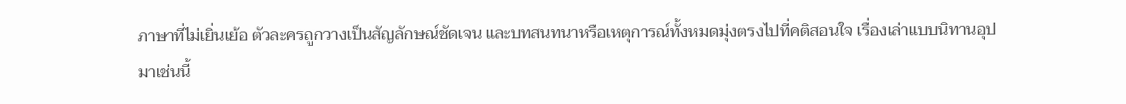ภาษาที่ไม่เยิ่นเย้อ ตัวละครถูกวางเป็นสัญลักษณ์ชัดเจน และบทสนทนาหรือเหตุการณ์ทั้งหมดมุ่งตรงไปที่คติสอนใจ เรื่องเล่าแบบนิทานอุปมาเช่นนี้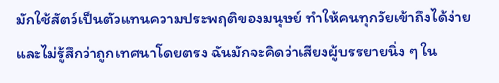มักใช้สัตว์เป็นตัวแทนความประพฤติของมนุษย์ ทำให้คนทุกวัยเข้าถึงได้ง่ายและไม่รู้สึกว่าถูกเทศนาโดยตรง ฉันมักจะคิดว่าเสียงผู้บรรยายนิ่ง ๆ ใน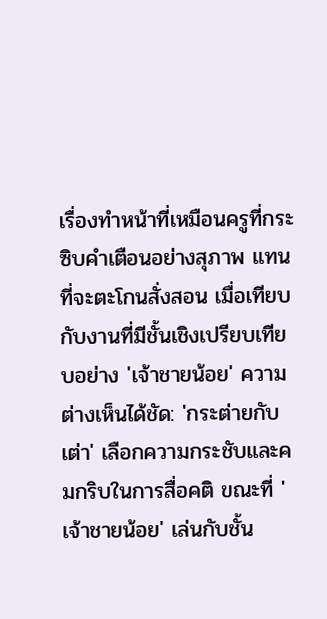เรื่องทำหน้าที่เหมือนครูที่กระซิบคำเตือนอย่างสุภาพ แทนที่จะตะโกนสั่งสอน เมื่อเทียบกับงานที่มีชั้นเชิงเปรียบเทียบอย่าง 'เจ้าชายน้อย' ความต่างเห็นได้ชัด: 'กระต่ายกับเต่า' เลือกความกระชับและคมกริบในการสื่อคติ ขณะที่ 'เจ้าชายน้อย' เล่นกับชั้น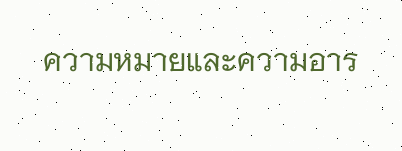ความหมายและความอาร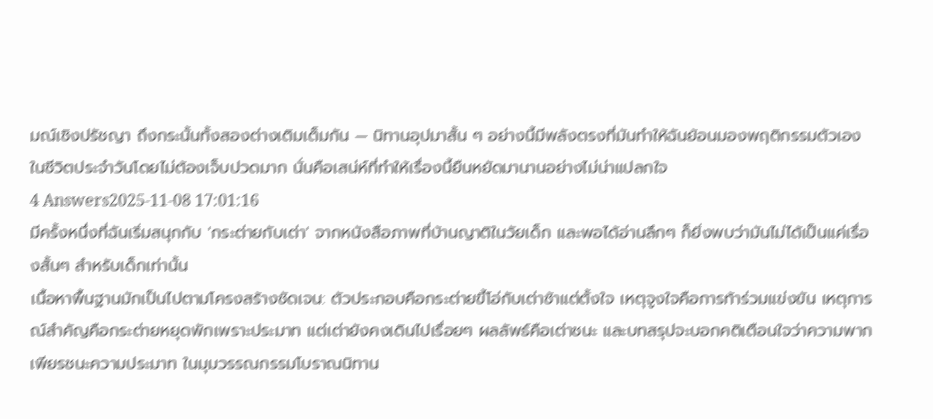มณ์เชิงปรัชญา ถึงกระนั้นทั้งสองต่างเติมเต็มกัน — นิทานอุปมาสั้น ๆ อย่างนี้มีพลังตรงที่มันทำให้ฉันย้อนมองพฤติกรรมตัวเองในชีวิตประจำวันโดยไม่ต้องเจ็บปวดมาก นั่นคือเสน่ห์ที่ทำให้เรื่องนี้ยืนหยัดมานานอย่างไม่น่าแปลกใจ
4 Answers2025-11-08 17:01:16
มีครั้งหนึ่งที่ฉันเริ่มสนุกกับ 'กระต่ายกับเต่า' จากหนังสือภาพที่บ้านญาติในวัยเด็ก และพอได้อ่านลึกๆ ก็ยิ่งพบว่ามันไม่ได้เป็นแค่เรื่องสั้นๆ สำหรับเด็กเท่านั้น
เนื้อหาพื้นฐานมักเป็นไปตามโครงสร้างชัดเจน: ตัวประกอบคือกระต่ายขี้โอ่กับเต่าช้าแต่ตั้งใจ เหตุจูงใจคือการท้าร่วมแข่งขัน เหตุการณ์สำคัญคือกระต่ายหยุดพักเพราะประมาท แต่เต่ายังคงเดินไปเรื่อยๆ ผลลัพธ์คือเต่าชนะ และบทสรุปจะบอกคติเตือนใจว่าความพากเพียรชนะความประมาท ในมุมวรรณกรรมโบราณนิทาน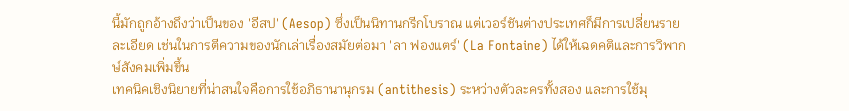นี้มักถูกอ้างถึงว่าเป็นของ 'อีสป' (Aesop) ซึ่งเป็นนิทานกรีกโบราณ แต่เวอร์ชันต่างประเทศก็มีการเปลี่ยนรายละเอียด เช่นในการตีความของนักเล่าเรื่องสมัยต่อมา 'ลา ฟองแตร์' (La Fontaine) ได้ให้เฉดคติและการวิพากษ์สังคมเพิ่มขึ้น
เทคนิคเชิงนิยายที่น่าสนใจคือการใช้อภิธานานุกรม (antithesis) ระหว่างตัวละครทั้งสอง และการใช้มุ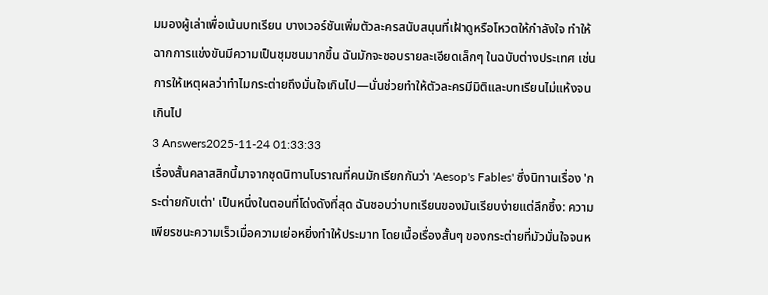มมองผู้เล่าเพื่อเน้นบทเรียน บางเวอร์ชันเพิ่มตัวละครสนับสนุนที่เฝ้าดูหรือโหวตให้กำลังใจ ทำให้ฉากการแข่งขันมีความเป็นชุมชนมากขึ้น ฉันมักจะชอบรายละเอียดเล็กๆ ในฉบับต่างประเทศ เช่นการให้เหตุผลว่าทำไมกระต่ายถึงมั่นใจเกินไป—นั่นช่วยทำให้ตัวละครมีมิติและบทเรียนไม่แห้งจนเกินไป
3 Answers2025-11-24 01:33:33
เรื่องสั้นคลาสสิกนี้มาจากชุดนิทานโบราณที่คนมักเรียกกันว่า 'Aesop's Fables' ซึ่งนิทานเรื่อง 'กระต่ายกับเต่า' เป็นหนึ่งในตอนที่โด่งดังที่สุด ฉันชอบว่าบทเรียนของมันเรียบง่ายแต่ลึกซึ้ง: ความเพียรชนะความเร็วเมื่อความเย่อหยิ่งทำให้ประมาท โดยเนื้อเรื่องสั้นๆ ของกระต่ายที่มัวมั่นใจจนห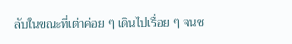ลับในขณะที่เต่าค่อย ๆ เดินไปเรื่อย ๆ จนช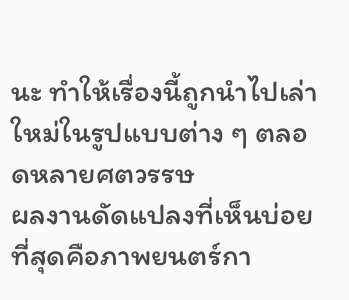นะ ทำให้เรื่องนี้ถูกนำไปเล่าใหม่ในรูปแบบต่าง ๆ ตลอดหลายศตวรรษ
ผลงานดัดแปลงที่เห็นบ่อยที่สุดคือภาพยนตร์กา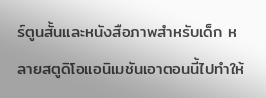ร์ตูนสั้นและหนังสือภาพสำหรับเด็ก หลายสตูดิโอแอนิเมชันเอาตอนนี้ไปทำให้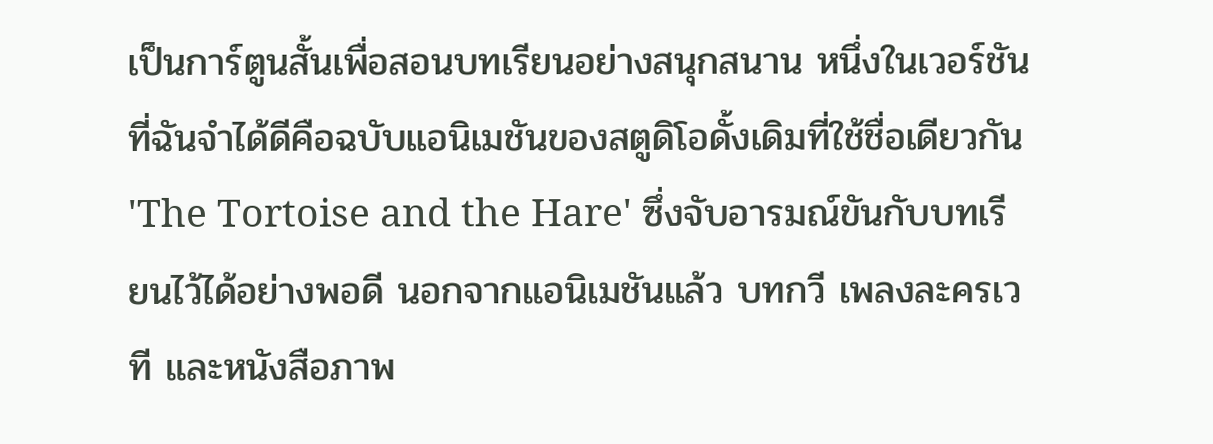เป็นการ์ตูนสั้นเพื่อสอนบทเรียนอย่างสนุกสนาน หนึ่งในเวอร์ชันที่ฉันจำได้ดีคือฉบับแอนิเมชันของสตูดิโอดั้งเดิมที่ใช้ชื่อเดียวกัน 'The Tortoise and the Hare' ซึ่งจับอารมณ์ขันกับบทเรียนไว้ได้อย่างพอดี นอกจากแอนิเมชันแล้ว บทกวี เพลงละครเวที และหนังสือภาพ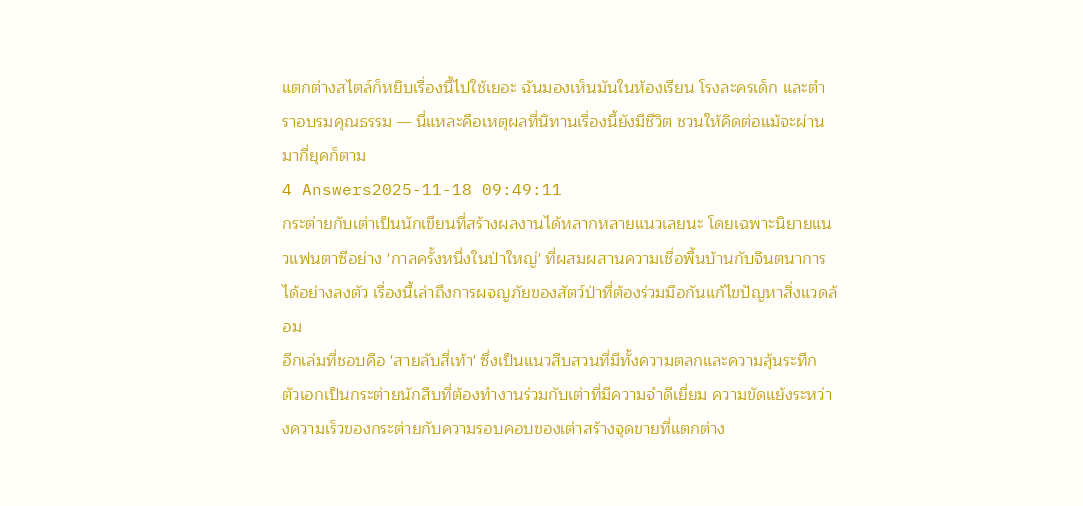แตกต่างสไตล์ก็หยิบเรื่องนี้ไปใช้เยอะ ฉันมองเห็นมันในห้องเรียน โรงละครเด็ก และตำราอบรมคุณธรรม — นี่แหละคือเหตุผลที่นิทานเรื่องนี้ยังมีชีวิต ชวนให้คิดต่อแม้จะผ่านมากี่ยุคก็ตาม
4 Answers2025-11-18 09:49:11
กระต่ายกับเต่าเป็นนักเขียนที่สร้างผลงานได้หลากหลายแนวเลยนะ โดยเฉพาะนิยายแนวแฟนตาซีอย่าง 'กาลครั้งหนึ่งในป่าใหญ่' ที่ผสมผสานความเชื่อพื้นบ้านกับจินตนาการได้อย่างลงตัว เรื่องนี้เล่าถึงการผจญภัยของสัตว์ป่าที่ต้องร่วมมือกันแก้ไขปัญหาสิ่งแวดล้อม
อีกเล่มที่ชอบคือ 'สายลับสี่เท้า' ซึ่งเป็นแนวสืบสวนที่มีทั้งความตลกและความลุ้นระทึก ตัวเอกเป็นกระต่ายนักสืบที่ต้องทำงานร่วมกับเต่าที่มีความจำดีเยี่ยม ความขัดแย้งระหว่างความเร็วของกระต่ายกับความรอบคอบของเต่าสร้างจุดขายที่แตกต่าง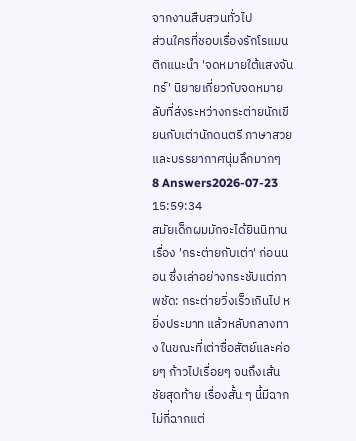จากงานสืบสวนทั่วไป
ส่วนใครที่ชอบเรื่องรักโรแมนติกแนะนำ 'จดหมายใต้แสงจันทร์' นิยายเกี่ยวกับจดหมายลับที่ส่งระหว่างกระต่ายนักเขียนกับเต่านักดนตรี ภาษาสวยและบรรยากาศนุ่มลึกมากๆ
8 Answers2026-07-23 15:59:34
สมัยเด็กผมมักจะได้ยินนิทานเรื่อง 'กระต่ายกับเต่า' ก่อนนอน ซึ่งเล่าอย่างกระชับแต่ภาพชัด: กระต่ายวิ่งเร็วเกินไป หยิ่งประมาท แล้วหลับกลางทาง ในขณะที่เต่าซื่อสัตย์และค่อยๆ ก้าวไปเรื่อยๆ จนถึงเส้นชัยสุดท้าย เรื่องสั้น ๆ นี้มีฉากไม่กี่ฉากแต่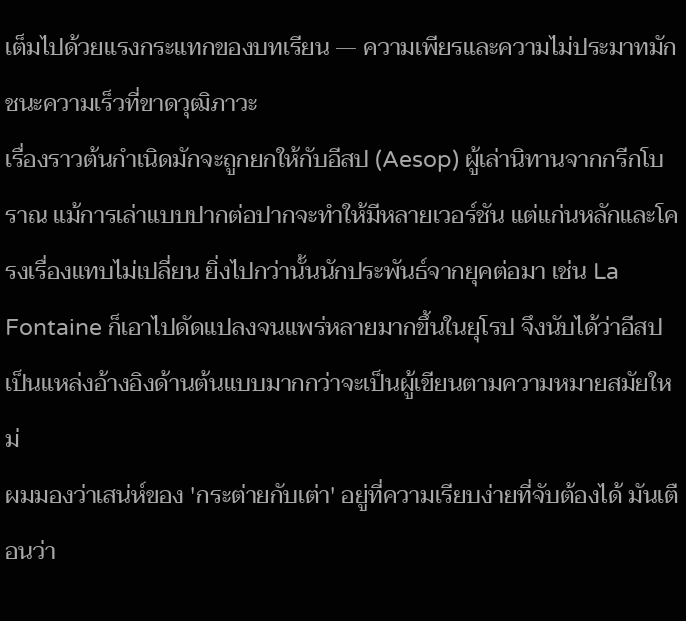เต็มไปด้วยแรงกระแทกของบทเรียน — ความเพียรและความไม่ประมาทมักชนะความเร็วที่ขาดวุฒิภาวะ
เรื่องราวต้นกำเนิดมักจะถูกยกให้กับอีสป (Aesop) ผู้เล่านิทานจากกรีกโบราณ แม้การเล่าแบบปากต่อปากจะทำให้มีหลายเวอร์ชัน แต่แก่นหลักและโครงเรื่องแทบไม่เปลี่ยน ยิ่งไปกว่านั้นนักประพันธ์จากยุคต่อมา เช่น La Fontaine ก็เอาไปดัดแปลงจนแพร่หลายมากขึ้นในยุโรป จึงนับได้ว่าอีสปเป็นแหล่งอ้างอิงด้านต้นแบบมากกว่าจะเป็นผู้เขียนตามความหมายสมัยใหม่
ผมมองว่าเสน่ห์ของ 'กระต่ายกับเต่า' อยู่ที่ความเรียบง่ายที่จับต้องได้ มันเตือนว่า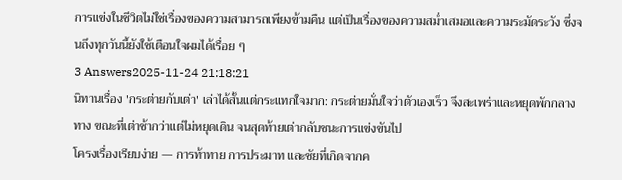การแข่งในชีวิตไม่ใช่เรื่องของความสามารถเพียงข้ามคืน แต่เป็นเรื่องของความสม่ำเสมอและความระมัดระวัง ซึ่งจนถึงทุกวันนี้ยังใช้เตือนใจผมได้เรื่อย ๆ
3 Answers2025-11-24 21:18:21
นิทานเรื่อง 'กระต่ายกับเต่า' เล่าได้สั้นแต่กระแทกใจมาก: กระต่ายมั่นใจว่าตัวเองเร็ว จึงสะเพร่าและหยุดพักกลางทาง ขณะที่เต่าช้ากว่าแต่ไม่หยุดเดิน จนสุดท้ายเต่ากลับชนะการแข่งขันไป
โครงเรื่องเรียบง่าย — การท้าทาย การประมาท และชัยที่เกิดจากค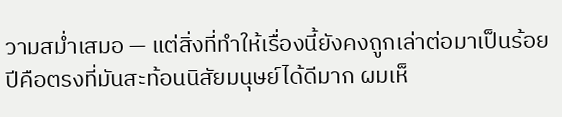วามสม่ำเสมอ — แต่สิ่งที่ทำให้เรื่องนี้ยังคงถูกเล่าต่อมาเป็นร้อยปีคือตรงที่มันสะท้อนนิสัยมนุษย์ได้ดีมาก ผมเห็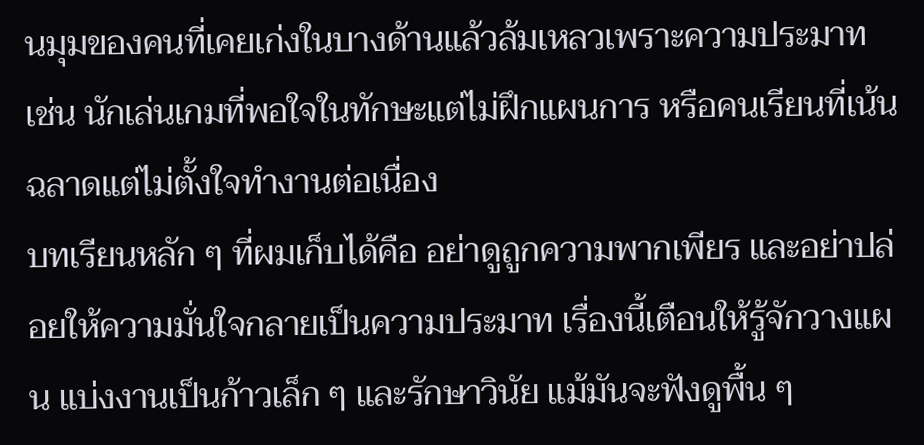นมุมของคนที่เคยเก่งในบางด้านแล้วล้มเหลวเพราะความประมาท เช่น นักเล่นเกมที่พอใจในทักษะแต่ไม่ฝึกแผนการ หรือคนเรียนที่เน้นฉลาดแต่ไม่ตั้งใจทำงานต่อเนื่อง
บทเรียนหลัก ๆ ที่ผมเก็บได้คือ อย่าดูถูกความพากเพียร และอย่าปล่อยให้ความมั่นใจกลายเป็นความประมาท เรื่องนี้เตือนให้รู้จักวางแผน แบ่งงานเป็นก้าวเล็ก ๆ และรักษาวินัย แม้มันจะฟังดูพื้น ๆ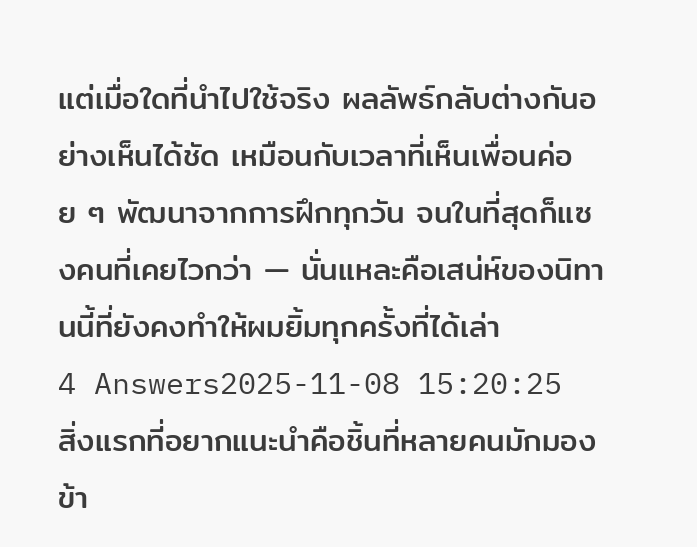แต่เมื่อใดที่นำไปใช้จริง ผลลัพธ์กลับต่างกันอย่างเห็นได้ชัด เหมือนกับเวลาที่เห็นเพื่อนค่อย ๆ พัฒนาจากการฝึกทุกวัน จนในที่สุดก็แซงคนที่เคยไวกว่า — นั่นแหละคือเสน่ห์ของนิทานนี้ที่ยังคงทำให้ผมยิ้มทุกครั้งที่ได้เล่า
4 Answers2025-11-08 15:20:25
สิ่งแรกที่อยากแนะนำคือชิ้นที่หลายคนมักมองข้า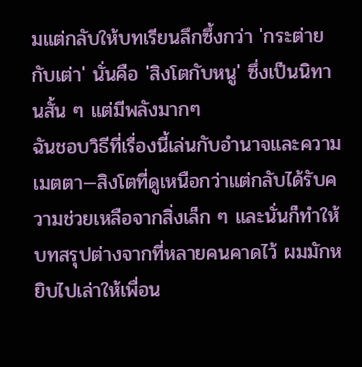มแต่กลับให้บทเรียนลึกซึ้งกว่า 'กระต่ายกับเต่า' นั่นคือ 'สิงโตกับหนู' ซึ่งเป็นนิทานสั้น ๆ แต่มีพลังมากๆ
ฉันชอบวิธีที่เรื่องนี้เล่นกับอำนาจและความเมตตา—สิงโตที่ดูเหนือกว่าแต่กลับได้รับความช่วยเหลือจากสิ่งเล็ก ๆ และนั่นก็ทำให้บทสรุปต่างจากที่หลายคนคาดไว้ ผมมักหยิบไปเล่าให้เพื่อน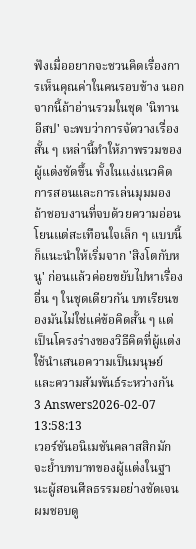ฟังเมื่ออยากจะชวนคิดเรื่องการเห็นคุณค่าในคนรอบข้าง นอกจากนี้ถ้าอ่านรวมในชุด 'นิทานอีสป' จะพบว่าการจัดวางเรื่องสั้น ๆ เหล่านี้ทำให้ภาพรวมของผู้แต่งชัดขึ้น ทั้งในแง่แนวคิดการสอนและการเล่นมุมมอง
ถ้าชอบงานที่จบด้วยความอ่อนโยนแต่สะเทือนใจเล็ก ๆ แบบนี้ ก็แนะนำให้เริ่มจาก 'สิงโตกับหนู' ก่อนแล้วค่อยขยับไปหาเรื่องอื่น ๆ ในชุดเดียวกัน บทเรียนของมันไม่ใช่แค่ข้อคิดสั้น ๆ แต่เป็นโครงร่างของวิธีคิดที่ผู้แต่งใช้นำเสนอความเป็นมนุษย์และความสัมพันธ์ระหว่างกัน
3 Answers2026-02-07 13:58:13
เวอร์ชันอนิเมชันคลาสสิกมักจะย้ำบทบาทของผู้แต่งในฐานะผู้สอนศีลธรรมอย่างชัดเจน
ผมชอบดู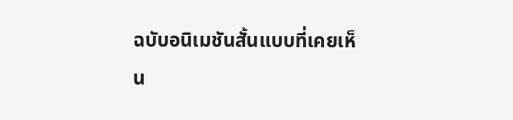ฉบับอนิเมชันสั้นแบบที่เคยเห็น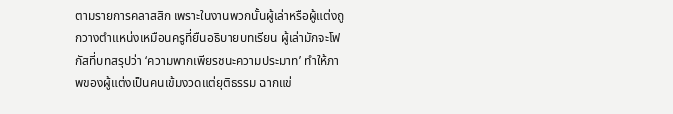ตามรายการคลาสสิก เพราะในงานพวกนั้นผู้เล่าหรือผู้แต่งถูกวางตำแหน่งเหมือนครูที่ยืนอธิบายบทเรียน ผู้เล่ามักจะโฟกัสที่บทสรุปว่า ‘ความพากเพียรชนะความประมาท’ ทำให้ภาพของผู้แต่งเป็นคนเข้มงวดแต่ยุติธรรม ฉากแข่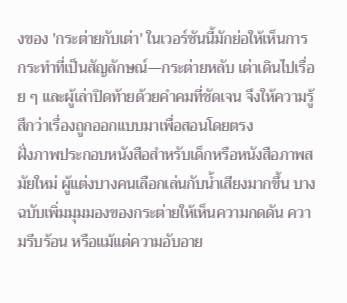งของ 'กระต่ายกับเต่า' ในเวอร์ชันนี้มักย่อให้เห็นการกระทำที่เป็นสัญลักษณ์—กระต่ายหลับ เต่าเดินไปเรื่อย ๆ และผู้เล่าปิดท้ายด้วยคำคมที่ชัดเจน จึงให้ความรู้สึกว่าเรื่องถูกออกแบบมาเพื่อสอนโดยตรง
ฝั่งภาพประกอบหนังสือสำหรับเด็กหรือหนังสือภาพสมัยใหม่ ผู้แต่งบางคนเลือกเล่นกับน้ำเสียงมากขึ้น บางฉบับเพิ่มมุมมองของกระต่ายให้เห็นความกดดัน ความรีบร้อน หรือแม้แต่ความอับอาย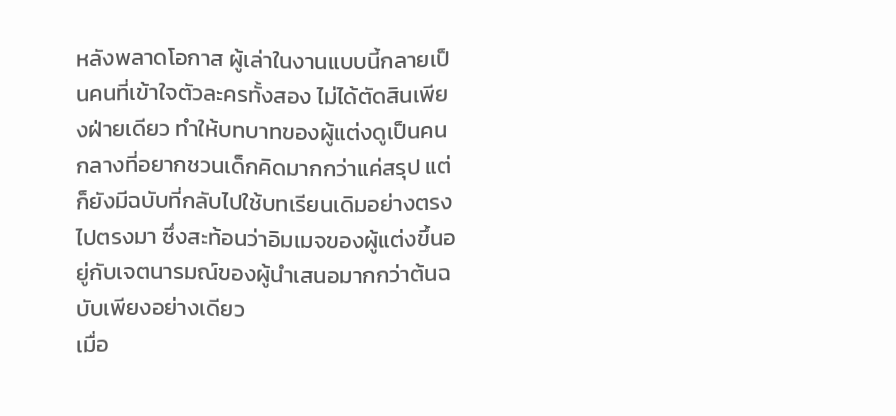หลังพลาดโอกาส ผู้เล่าในงานแบบนี้กลายเป็นคนที่เข้าใจตัวละครทั้งสอง ไม่ได้ตัดสินเพียงฝ่ายเดียว ทำให้บทบาทของผู้แต่งดูเป็นคนกลางที่อยากชวนเด็กคิดมากกว่าแค่สรุป แต่ก็ยังมีฉบับที่กลับไปใช้บทเรียนเดิมอย่างตรงไปตรงมา ซึ่งสะท้อนว่าอิมเมจของผู้แต่งขึ้นอยู่กับเจตนารมณ์ของผู้นำเสนอมากกว่าต้นฉบับเพียงอย่างเดียว
เมื่อ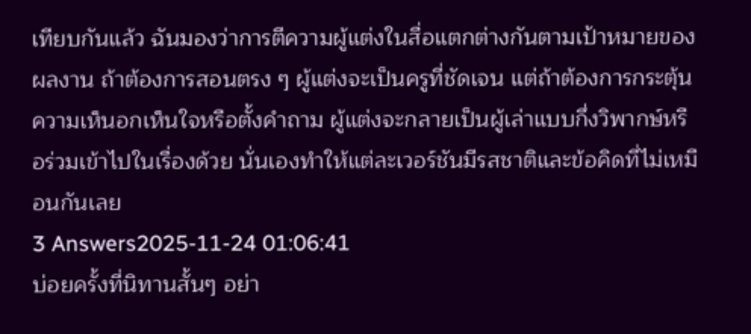เทียบกันแล้ว ฉันมองว่าการตีความผู้แต่งในสื่อแตกต่างกันตามเป้าหมายของผลงาน ถ้าต้องการสอนตรง ๆ ผู้แต่งจะเป็นครูที่ชัดเจน แต่ถ้าต้องการกระตุ้นความเห็นอกเห็นใจหรือตั้งคำถาม ผู้แต่งจะกลายเป็นผู้เล่าแบบกึ่งวิพากษ์หรือร่วมเข้าไปในเรื่องด้วย นั่นเองทำให้แต่ละเวอร์ชันมีรสชาติและข้อคิดที่ไม่เหมือนกันเลย
3 Answers2025-11-24 01:06:41
บ่อยครั้งที่นิทานสั้นๆ อย่า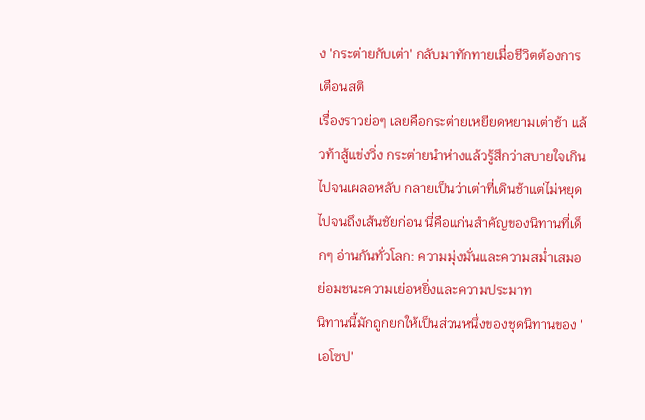ง 'กระต่ายกับเต่า' กลับมาทักทายเมื่อชีวิตต้องการเตือนสติ
เรื่องราวย่อๆ เลยคือกระต่ายเหยียดหยามเต่าช้า แล้วท้าสู้แข่งวิ่ง กระต่ายนำห่างแล้วรู้สึกว่าสบายใจเกินไปจนเผลอหลับ กลายเป็นว่าเต่าที่เดินช้าแต่ไม่หยุดไปจนถึงเส้นชัยก่อน นี่คือแก่นสำคัญของนิทานที่เด็กๆ อ่านกันทั่วโลก: ความมุ่งมั่นและความสม่ำเสมอย่อมชนะความเย่อหยิ่งและความประมาท
นิทานนี้มักถูกยกให้เป็นส่วนหนึ่งของชุดนิทานของ 'เอโซป'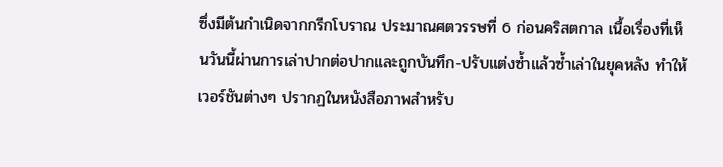ซึ่งมีต้นกำเนิดจากกรีกโบราณ ประมาณศตวรรษที่ 6 ก่อนคริสตกาล เนื้อเรื่องที่เห็นวันนี้ผ่านการเล่าปากต่อปากและถูกบันทึก-ปรับแต่งซ้ำแล้วซ้ำเล่าในยุคหลัง ทำให้เวอร์ชันต่างๆ ปรากฏในหนังสือภาพสำหรับ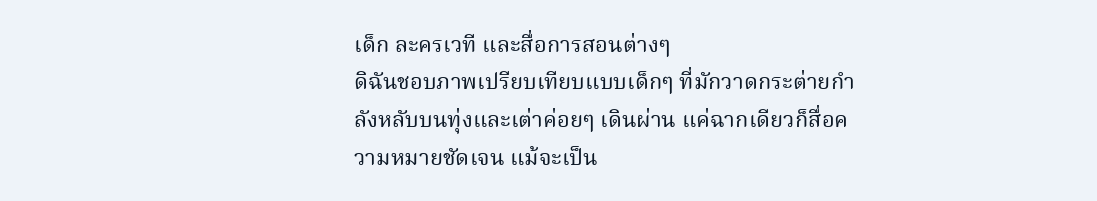เด็ก ละครเวที และสื่อการสอนต่างๆ
ดิฉันชอบภาพเปรียบเทียบแบบเด็กๆ ที่มักวาดกระต่ายกำลังหลับบนทุ่งและเต่าค่อยๆ เดินผ่าน แค่ฉากเดียวก็สื่อความหมายชัดเจน แม้จะเป็น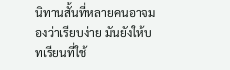นิทานสั้นที่หลายคนอาจมองว่าเรียบง่าย มันยังให้บทเรียนที่ใช้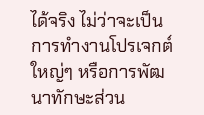ได้จริง ไม่ว่าจะเป็นการทำงานโปรเจกต์ใหญ่ๆ หรือการพัฒนาทักษะส่วน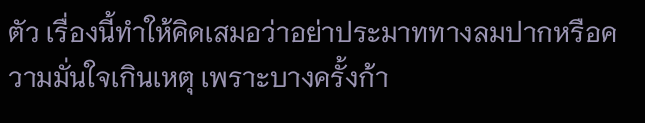ตัว เรื่องนี้ทำให้คิดเสมอว่าอย่าประมาททางลมปากหรือความมั่นใจเกินเหตุ เพราะบางครั้งก้า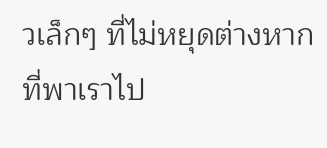วเล็กๆ ที่ไม่หยุดต่างหากที่พาเราไป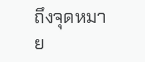ถึงจุดหมาย